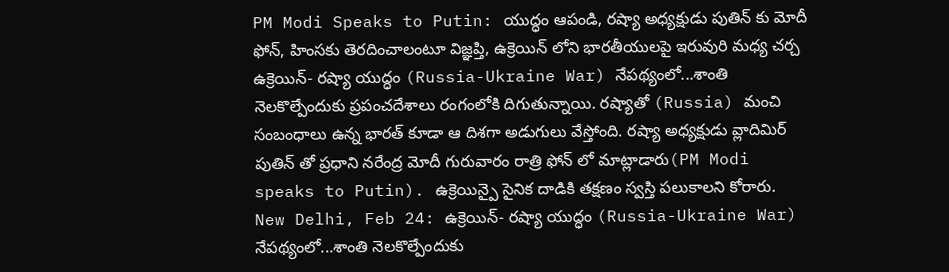PM Modi Speaks to Putin: యుద్ధం ఆపండి, రష్యా అధ్యక్షుడు పుతిన్ కు మోదీ ఫోన్, హింసకు తెరదించాలంటూ విజ్ఞప్తి, ఉక్రెయిన్ లోని భారతీయులపై ఇరువురి మధ్య చర్చ
ఉక్రెయిన్- రష్యా యుద్ధం (Russia-Ukraine War) నేపథ్యంలో...శాంతి నెలకొల్పేందుకు ప్రపంచదేశాలు రంగంలోకి దిగుతున్నాయి. రష్యాతో (Russia) మంచి సంబంధాలు ఉన్న భారత్ కూడా ఆ దిశగా అడుగులు వేస్తోంది. రష్యా అధ్యక్షుడు వ్లాదిమిర్ పుతిన్ తో ప్రధాని నరేంద్ర మోదీ గురువారం రాత్రి ఫోన్ లో మాట్లాడారు(PM Modi speaks to Putin). ఉక్రెయిన్పై సైనిక దాడికి తక్షణం స్వస్తి పలుకాలని కోరారు.
New Delhi, Feb 24: ఉక్రెయిన్- రష్యా యుద్ధం (Russia-Ukraine War) నేపథ్యంలో...శాంతి నెలకొల్పేందుకు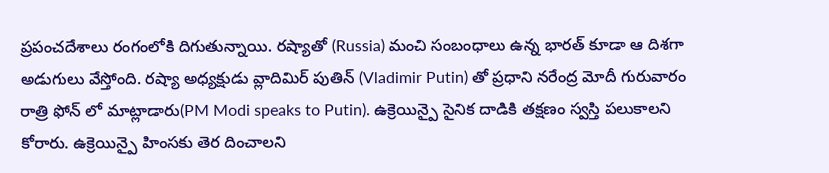ప్రపంచదేశాలు రంగంలోకి దిగుతున్నాయి. రష్యాతో (Russia) మంచి సంబంధాలు ఉన్న భారత్ కూడా ఆ దిశగా అడుగులు వేస్తోంది. రష్యా అధ్యక్షుడు వ్లాదిమిర్ పుతిన్ (Vladimir Putin) తో ప్రధాని నరేంద్ర మోదీ గురువారం రాత్రి ఫోన్ లో మాట్లాడారు(PM Modi speaks to Putin). ఉక్రెయిన్పై సైనిక దాడికి తక్షణం స్వస్తి పలుకాలని కోరారు. ఉక్రెయిన్పై హింసకు తెర దించాలని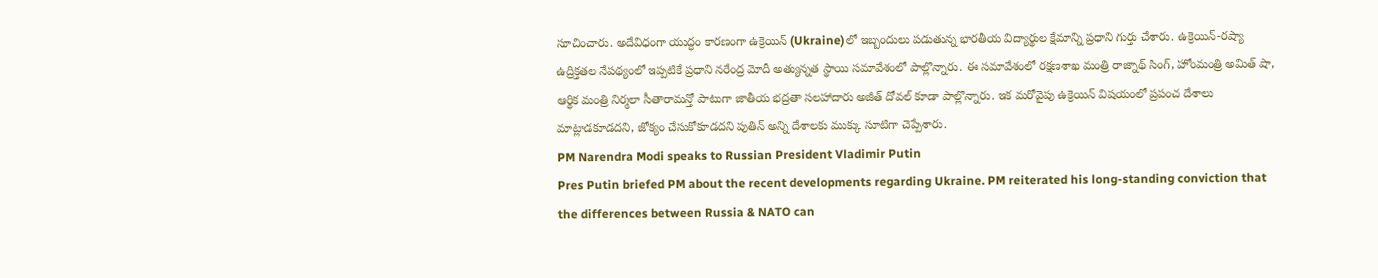సూచించారు. అదేవిధంగా యుద్ధం కారణంగా ఉక్రెయిన్ (Ukraine)లో ఇబ్బందులు పడుతున్న భారతీయ విద్యార్థుల క్షేమాన్ని ప్రధాని గుర్తు చేశారు. ఉక్రెయిన్-రష్యా ఉద్రిక్తతల నేపథ్యంలో ఇప్పటికే ప్రధాని నరేంద్ర మోదీ అత్యున్నత స్థాయి సమావేశంలో పాల్లొన్నారు. ఈ సమావేశంలో రక్షణశాఖ మంత్రి రాజ్నాథ్ సింగ్, హోంమంత్రి అమిత్ షా, ఆర్థిక మంత్రి నిర్మలా సీతారామన్తో పాటుగా జాతీయ భద్రతా సలహాదారు అజీత్ దోవల్ కూడా పాల్లొన్నారు. ఇక మరోవైపు ఉక్రెయిన్ విషయంలో ప్రపంచ దేశాలు మాట్లాడకూడదని, జోక్యం చేసుకోకూడదని పుతిన్ అన్ని దేశాలకు ముక్కు సూటిగా చెప్పేశారు.
PM Narendra Modi speaks to Russian President Vladimir Putin
Pres Putin briefed PM about the recent developments regarding Ukraine. PM reiterated his long-standing conviction that the differences between Russia & NATO can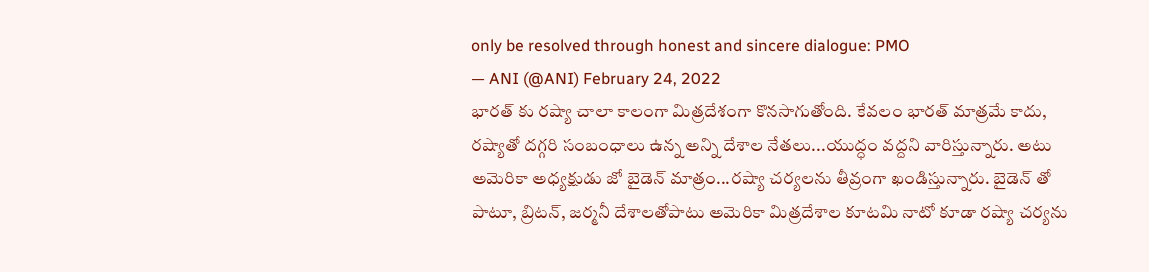only be resolved through honest and sincere dialogue: PMO
— ANI (@ANI) February 24, 2022
భారత్ కు రష్యా చాలా కాలంగా మిత్రదేశంగా కొనసాగుతోంది. కేవలం భారత్ మాత్రమే కాదు, రష్యాతో దగ్గరి సంబంధాలు ఉన్న అన్ని దేశాల నేతలు...యుద్ధం వద్దని వారిస్తున్నారు. అటు అమెరికా అధ్యక్షుడు జో బైడెన్ మాత్రం...రష్యా చర్యలను తీవ్రంగా ఖండిస్తున్నారు. బైడెన్ తో పాటూ, బ్రిటన్, జర్మనీ దేశాలతోపాటు అమెరికా మిత్రదేశాల కూటమి నాటో కూడా రష్యా చర్యను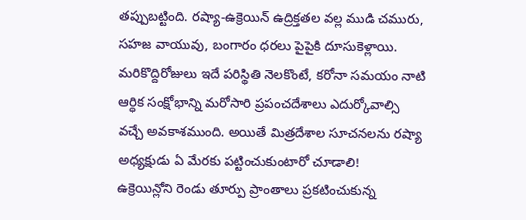తప్పుబట్టింది. రష్యా-ఉక్రెయిన్ ఉద్రిక్తతల వల్ల ముడి చమురు, సహజ వాయువు, బంగారం ధరలు పైపైకి దూసుకెళ్లాయి. మరికొద్దిరోజులు ఇదే పరిస్థితి నెలకొంటే, కరోనా సమయం నాటి ఆర్ధిక సంక్షోభాన్ని మరోసారి ప్రపంచదేశాలు ఎదుర్కోవాల్సి వచ్చే అవకాశముంది. అయితే మిత్రదేశాల సూచనలను రష్యా అధ్యక్షుడు ఏ మేరకు పట్టించుకుంటారో చూడాలి!
ఉక్రెయిన్లోని రెండు తూర్పు ప్రాంతాలు ప్రకటించుకున్న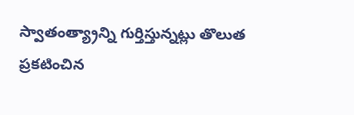స్వాతంత్య్రాన్ని గుర్తిస్తున్నట్లు తొలుత ప్రకటించిన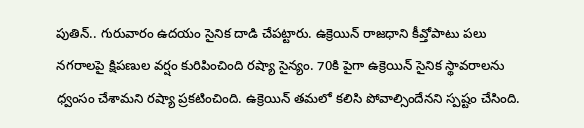పుతిన్.. గురువారం ఉదయం సైనిక దాడి చేపట్టారు. ఉక్రెయిన్ రాజధాని కీవ్తోపాటు పలు నగరాలపై క్షిపణుల వర్షం కురిపించింది రష్యా సైన్యం. 70కి పైగా ఉక్రెయిన్ సైనిక స్థావరాలను ధ్వంసం చేశామని రష్యా ప్రకటించింది. ఉక్రెయిన్ తమలో కలిసి పోవాల్సిందేనని స్పష్టం చేసింది.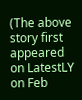(The above story first appeared on LatestLY on Feb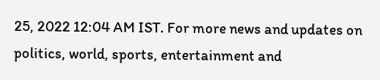25, 2022 12:04 AM IST. For more news and updates on politics, world, sports, entertainment and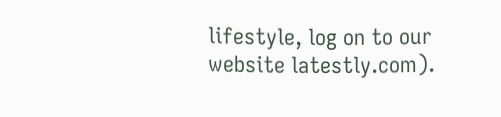lifestyle, log on to our website latestly.com).